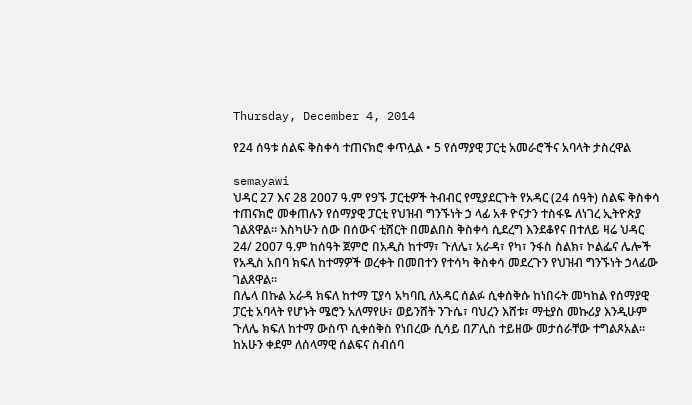Thursday, December 4, 2014

የ24 ሰዓቱ ሰልፍ ቅስቀሳ ተጠናክሮ ቀጥሏል • 5 የሰማያዊ ፓርቲ አመራሮችና አባላት ታስረዋል

semayawi
ህዳር 27 እና 28 2007 ዓ.ም የ9ኙ ፓርቲዎች ትብብር የሚያደርጉት የአዳር (24 ሰዓት) ሰልፍ ቅስቀሳ ተጠናክሮ መቀጠሉን የሰማያዊ ፓርቲ የህዝብ ግንኙነት ኃ ላፊ አቶ ዮናታን ተስፋዬ ለነገረ ኢትዮጵያ ገልጸዋል፡፡ እስካሁን ሰው በሰውና ቲሸርት በመልበስ ቅስቀሳ ሲደረግ እንደቆየና በተለይ ዛሬ ህዳር 24/ 2007 ዓ.ም ከሰዓት ጀምሮ በአዲስ ከተማ፣ ጉለሌ፣ አራዳ፣ የካ፣ ንፋስ ስልክ፣ ኮልፌና ሌሎች የአዲስ አበባ ክፍለ ከተማዎች ወረቀት በመበተን የተሳካ ቅስቀሳ መደረጉን የህዝብ ግንኙነት ኃላፊው ገልጸዋል፡፡
በሌላ በኩል አራዳ ክፍለ ከተማ ፒያሳ አካባቢ ለአዳር ሰልፉ ሲቀሰቅሱ ከነበሩት መካከል የሰማያዊ ፓርቲ አባላት የሆኑት ሜሮን አለማየሁ፣ ወይንሸት ንጉሴ፣ ባህረን እሸቱ፣ ማቲያስ መኩሪያ እንዲሁም ጉለሌ ክፍለ ከተማ ውስጥ ሲቀሰቅስ የነበረው ሲሳይ በፖሊስ ተይዘው መታሰራቸው ተግልጾአል፡፡
ከአሁን ቀደም ለሰላማዊ ሰልፍና ስብሰባ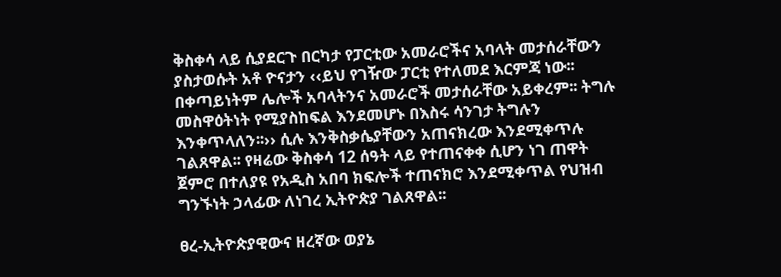ቅስቀሳ ላይ ሲያደርጉ በርካታ የፓርቲው አመራሮችና አባላት መታሰራቸውን ያስታወሱት አቶ ዮናታን ‹‹ይህ የገዥው ፓርቲ የተለመደ እርምጃ ነው፡፡ በቀጣይነትም ሌሎች አባላትንና አመራሮች መታሰራቸው አይቀረም፡፡ ትግሉ መስዋዕትነት የሚያስከፍል እንደመሆኑ በእስሩ ሳንገታ ትግሉን እንቀጥላለን፡፡›› ሲሉ እንቅስቃሴያቸውን አጠናክረው እንደሚቀጥሉ ገልጸዋል፡፡ የዛሬው ቅስቀሳ 12 ሰዓት ላይ የተጠናቀቀ ሲሆን ነገ ጠዋት ጀምሮ በተለያዩ የአዲስ አበባ ክፍሎች ተጠናክሮ እንደሚቀጥል የህዝብ ግንኙነት ኃላፊው ለነገረ ኢትዮጵያ ገልጸዋል፡፡

ፀረ-ኢትዮጵያዊውና ዘረኛው ወያኔ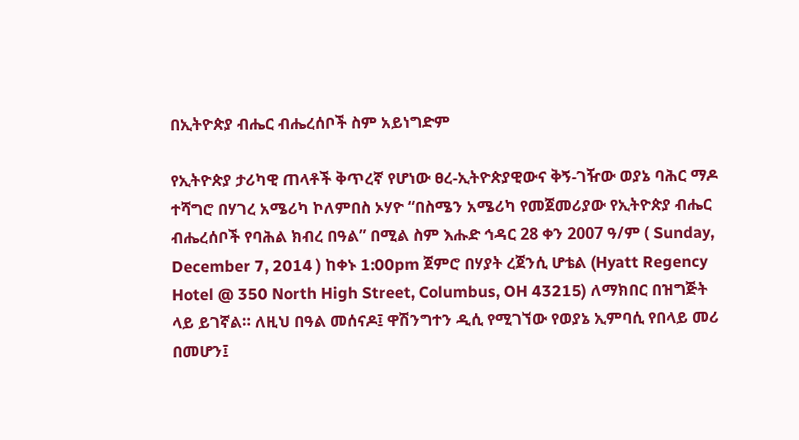በኢትዮጵያ ብሔር ብሔረሰቦች ስም አይነግድም

የኢትዮጵያ ታሪካዊ ጠላቶች ቅጥረኛ የሆነው ፀረ-ኢትዮጵያዊውና ቅኝ-ገዥው ወያኔ ባሕር ማዶ ተሻግሮ በሃገረ አሜሪካ ኮለምበስ ኦሃዮ “በስሜን አሜሪካ የመጀመሪያው የኢትዮጵያ ብሔር ብሔረሰቦች የባሕል ክብረ በዓል” በሚል ስም እሑድ ኅዳር 28 ቀን 2007 ዓ/ም ( Sunday, December 7, 2014 ) ከቀኑ 1:00pm ጀምሮ በሃያት ረጀንሲ ሆቴል (Hyatt Regency Hotel @ 350 North High Street, Columbus, OH 43215) ለማክበር በዝግጅት ላይ ይገኛል። ለዚህ በዓል መሰናዶ፤ ዋሽንግተን ዲሲ የሚገኘው የወያኔ ኢምባሲ የበላይ መሪ በመሆን፤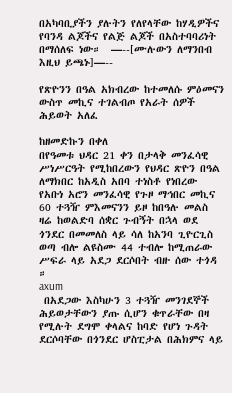በአካባቢያችን ያሉትን የለየላቸው ከሃዲዎችና የባንዳ ልጆችና የልጅ ልጆች በአስተባባሪነት በማሰለፍ ነው።  —--[ሙሉውን ለማንበብ እዚህ ይጫኑ]—--

የጽዮንን በዓል አክብረው ከተመለሱ ምዕመናን ውስጥ መኪና ተገልብጦ የአራት ሰዎች ሕይወት አለፈ

ከዘመድኩን በቀለ
በየዓመቱ ህዳር 21 ቀን በታላቅ መንፈሳዊ ሥነሥርዓት የሚከበረውን የህዳር ጽዮን በዓል ለማክበር ከአዲስ አበባ ተነስቶ የነበረው የአቡነ አሮን መንፈሳዊ የጉዞ ማኅበር መኪና 60 ተጓዥ ምእመናንን ይዞ ከበዓሉ መልስ ዛሬ ከወልድባ ሰቋር ጉብኝት በኋላ ወደ ጎንደር በመመለስ ላይ ሳለ ከአንባ ጊዮርጊስ ወጣ ብሎ ልዩስሙ 44 ተብሎ ከሚጠራው ሥፍራ ላይ አደጋ ደርሶበት ብዙ ሰው ተጎዳ ።
axum
 በአደጋው እስካሁን 3 ተጓዥ መንገደኞች ሕይወታቸውን ያጡ ሲሆን ቁጥራቸው በዛ የሚሉት ደግሞ ቀላልና ከባድ የሆነ ጉዳት ደርሶባቸው በጎንደር ሆስፒታል በሕክምና ላይ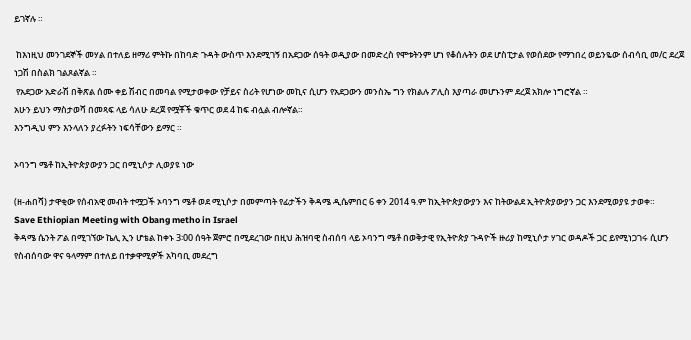ይገኛሉ ።

 ከእነዚህ መንገደኞች መሃል በተለይ ዘማሪ ምትኩ በከባድ ጉዳት ውስጥ እንደሚገኝ በአደጋው ሰዓት ወዲያው በመድረስ የሞቱትንም ሆነ የቆሰሉትን ወደ ሆስፒታል የወሰደው የማኀበረ ወይንዬው ሰብሳቢ መ/ር ደረጀ ነጋሽ በስልክ ገልጾልኛል ።
 የአደጋው አድራሽ በቅጽል ሰሙ ቀይ ሽብር በመባል የሚታወቀው የቻይና ስሪት የሆነው መኪና ሲሆን የአደጋውን መንስኤ ግን የክልሉ ፖሊስ እያጣራ መሆኑንም ደረጀ አክሎ ነግሮኛል ።
አሁን ይህን ማስታወሻ በመጻፍ ላይ ሳለሁ ደረጀ የሟቾች ቁጥር ወደ 4 ከፍ ብሏል ብሎኛል።
እንግዲህ ምን እንላለን ያረፉትን ነፍሳቸውን ይማር ።

ኦባንግ ሜቶ ከኢትዮጵያውያን ጋር በሚኒሶታ ሊወያዩ ነው

(ዘ-ሐበሻ) ታዋቂው የሰብአዊ መብት ተሟጋች ኦባንግ ሜቶ ወደ ሚኒሶታ በመምጣት የፊታችን ቅዳሜ ዲሴምበር 6 ቀን 2014 ዓ.ም ከኢትዮጵያውያን እና ከትውልደ ኢትዮጵያውያን ጋር እንደሚወያዩ ታወቀ።
Save Ethiopian Meeting with Obang metho in Israel
ቅዳሜ ሴንት ፖል በሚገኘው ኬሊ ኢን ሆቴል ከቀኑ 3፡00 ሰዓት ጀምሮ በሚደረገው በዚህ ሕዝባዊ ስብሰባ ላይ ኦባንግ ሜቶ በወቅታዊ የኢትዮጵያ ጉዳዮች ዙሪያ ከሚኒሶታ ሃገር ወዳዶች ጋር ይየሚነጋገሩ ሲሆን የስብሰባው ዋና ዓላማም በተለይ በተቃዋሚዎች አካባቢ መደረግ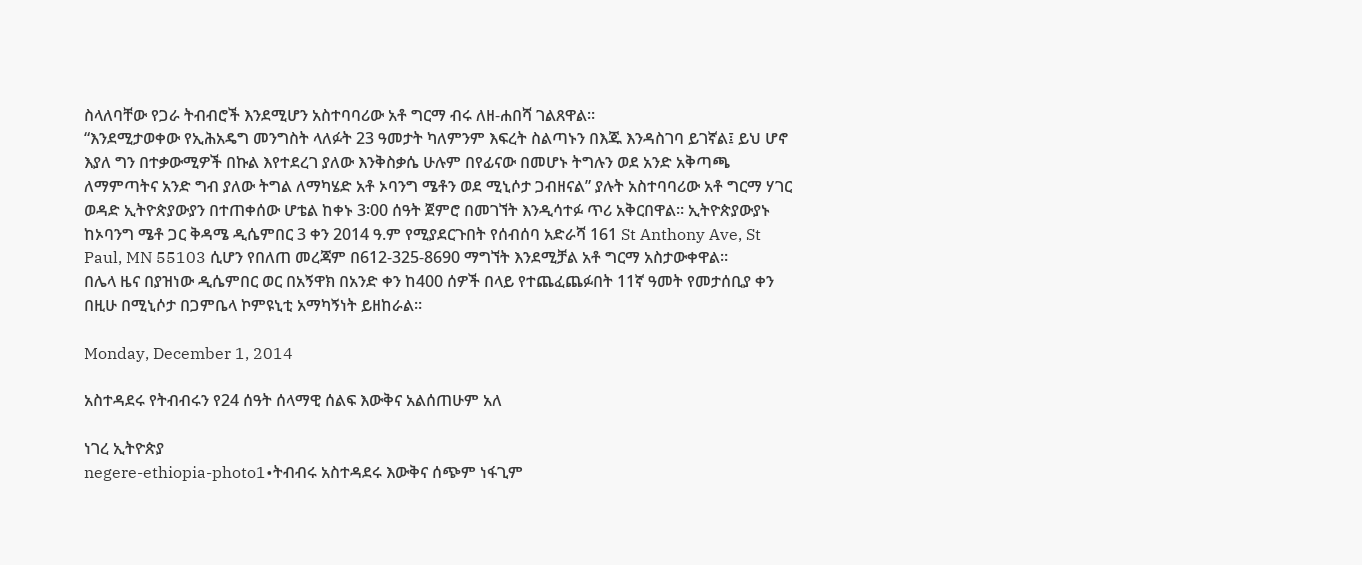ስላለባቸው የጋራ ትብብሮች እንደሚሆን አስተባባሪው አቶ ግርማ ብሩ ለዘ-ሐበሻ ገልጸዋል።
“እንደሚታወቀው የኢሕአዴግ መንግስት ላለፉት 23 ዓመታት ካለምንም እፍረት ስልጣኑን በእጁ እንዳስገባ ይገኛል፤ ይህ ሆኖ እያለ ግን በተቃውሚዎች በኩል እየተደረገ ያለው እንቅስቃሴ ሁሉም በየፊናው በመሆኑ ትግሉን ወደ አንድ አቅጣጫ ለማምጣትና አንድ ግብ ያለው ትግል ለማካሄድ አቶ ኦባንግ ሜቶን ወደ ሚኒሶታ ጋብዘናል” ያሉት አስተባባሪው አቶ ግርማ ሃገር ወዳድ ኢትዮጵያውያን በተጠቀሰው ሆቴል ከቀኑ 3፡00 ሰዓት ጀምሮ በመገኘት እንዲሳተፉ ጥሪ አቅርበዋል። ኢትዮጵያውያኑ ከኦባንግ ሜቶ ጋር ቅዳሜ ዲሴምበር 3 ቀን 2014 ዓ.ም የሚያደርጉበት የሰብሰባ አድራሻ 161 St Anthony Ave, St Paul, MN 55103 ሲሆን የበለጠ መረጃም በ612-325-8690 ማግኘት እንደሚቻል አቶ ግርማ አስታውቀዋል።
በሌላ ዜና በያዝነው ዲሴምበር ወር በአኝዋክ በአንድ ቀን ከ400 ሰዎች በላይ የተጨፈጨፉበት 11ኛ ዓመት የመታሰቢያ ቀን በዚሁ በሚኒሶታ በጋምቤላ ኮምዩኒቲ አማካኝነት ይዘከራል።

Monday, December 1, 2014

አስተዳደሩ የትብብሩን የ24 ሰዓት ሰላማዊ ሰልፍ እውቅና አልሰጠሁም አለ

ነገረ ኢትዮጵያ
negere-ethiopia-photo1•ትብብሩ አስተዳደሩ እውቅና ሰጭም ነፋጊም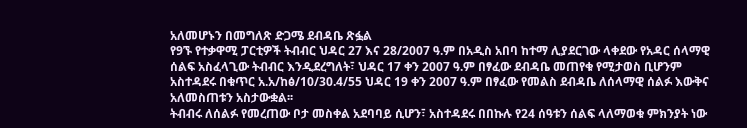አለመሆኑን በመግለጽ ድጋሜ ደብዳቤ ጽፏል
የ9ኙ የተቃዋሚ ፓርቲዎች ትብብር ህዳር 27 እና 28/2007 ዓ.ም በአዲስ አበባ ከተማ ሊያደርገው ላቀደው የአዳር ሰላማዊ ሰልፍ አስፈላጊው ትብብር እንዲደረግለት፣ ህዳር 17 ቀን 2007 ዓ.ም በፃፈው ደብዳቤ መጠየቁ የሚታወስ ቢሆንም አስተዳደሩ በቁጥር አ.አ/ከፅ/10/30.4/55 ህዳር 19 ቀን 2007 ዓ.ም በፃፈው የመልስ ደብዳቤ ለሰላማዊ ሰልፉ እውቅና አለመስጠቱን አስታውቋል፡፡
ትብብሩ ለሰልፉ የመረጠው ቦታ መስቀል አደባባይ ሲሆን፣ አስተዳደሩ በበኩሉ የ24 ሰዓቱን ሰልፍ ላለማወቁ ምክንያት ነው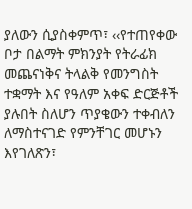ያለውን ሲያስቀምጥ፣ ‹‹የተጠየቀው ቦታ በልማት ምክንያት የትራፊክ መጨናነቅና ትላልቅ የመንግስት ተቋማት እና የዓለም አቀፍ ድርጅቶች ያሉበት ስለሆን ጥያቄውን ተቀብለን ለማስተናገድ የምንቸገር መሆኑን እየገለጽን፣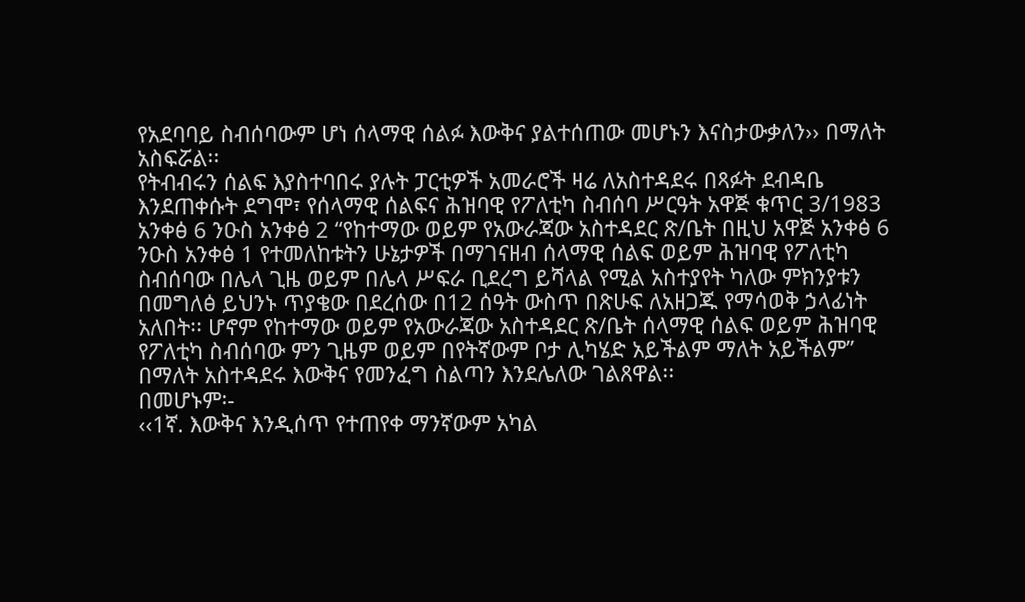የአደባባይ ስብሰባውም ሆነ ሰላማዊ ሰልፉ እውቅና ያልተሰጠው መሆኑን እናስታውቃለን›› በማለት አስፍሯል፡፡
የትብብሩን ሰልፍ እያስተባበሩ ያሉት ፓርቲዎች አመራሮች ዛሬ ለአስተዳደሩ በጻፉት ደብዳቤ እንደጠቀሱት ደግሞ፣ የሰላማዊ ሰልፍና ሕዝባዊ የፖለቲካ ስብሰባ ሥርዓት አዋጅ ቁጥር 3/1983 አንቀፅ 6 ንዑስ አንቀፅ 2 “የከተማው ወይም የአውራጃው አስተዳደር ጽ/ቤት በዚህ አዋጅ አንቀፅ 6 ንዑስ አንቀፅ 1 የተመለከቱትን ሁኔታዎች በማገናዘብ ሰላማዊ ሰልፍ ወይም ሕዝባዊ የፖለቲካ ስብሰባው በሌላ ጊዜ ወይም በሌላ ሥፍራ ቢደረግ ይሻላል የሚል አስተያየት ካለው ምክንያቱን በመግለፅ ይህንኑ ጥያቄው በደረሰው በ12 ሰዓት ውስጥ በጽሁፍ ለአዘጋጁ የማሳወቅ ኃላፊነት አለበት፡፡ ሆኖም የከተማው ወይም የአውራጃው አስተዳደር ጽ/ቤት ሰላማዊ ሰልፍ ወይም ሕዝባዊ የፖለቲካ ስብሰባው ምን ጊዜም ወይም በየትኛውም ቦታ ሊካሄድ አይችልም ማለት አይችልም” በማለት አስተዳደሩ እውቅና የመንፈግ ስልጣን እንደሌለው ገልጸዋል፡፡
በመሆኑም፡-
‹‹1ኛ. እውቅና እንዲሰጥ የተጠየቀ ማንኛውም አካል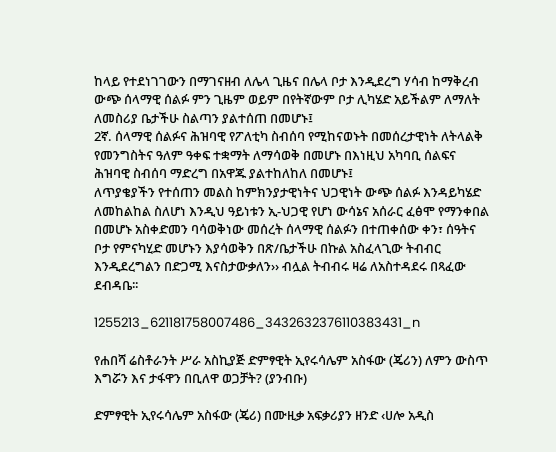ከላይ የተደነገገውን በማገናዘብ ለሌላ ጊዜና በሌላ ቦታ እንዲደረግ ሃሳብ ከማቅረብ ውጭ ሰላማዊ ሰልፉ ምን ጊዜም ወይም በየትኛውም ቦታ ሊካሄድ አይችልም ለማለት ለመስሪያ ቤታችሁ ስልጣን ያልተሰጠ በመሆኑ፤
2ኛ. ሰላማዊ ሰልፉና ሕዝባዊ የፖለቲካ ስብሰባ የሚከናወኑት በመሰረታዊነት ለትላልቅ የመንግስትና ዓለም ዓቀፍ ተቋማት ለማሳወቅ በመሆኑ በእነዚህ አካባቢ ሰልፍና ሕዝባዊ ስብሰባ ማድረግ በአዋጁ ያልተከለከለ በመሆኑ፤
ለጥያቄያችን የተሰጠን መልስ ከምክንያታዊነትና ህጋዊነት ውጭ ሰልፉ እንዳይካሄድ ለመከልከል ስለሆነ እንዲህ ዓይነቱን ኢ-ህጋዊ የሆነ ውሳኔና አሰራር ፈፅሞ የማንቀበል በመሆኑ አስቀድመን ባሳወቅነው መሰረት ሰላማዊ ሰልፉን በተጠቀሰው ቀን፣ ሰዓትና ቦታ የምናካሂድ መሆኑን እያሳወቅን በጽ/ቤታችሁ በኩል አስፈላጊው ትብብር እንዲደረግልን በድጋሚ እናስታውቃለን›› ብሏል ትብብሩ ዛሬ ለአስተዳደሩ በጻፈው ደብዳቤ፡፡

1255213_621181758007486_3432632376110383431_n

የሐበሻ ሬስቶራንት ሥራ አስኪያጅ ድምፃዊት ኢየሩሳሌም አስፋው (ጄሪን) ለምን ውስጥ እግሯን እና ታፋዋን በቢለዋ ወጋቻት? (ያንብቡ)

ድምፃዊት ኢየሩሳሌም አስፋው (ጄሪ) በሙዚቃ አፍቃሪያን ዘንድ ‹ሀሎ አዲስ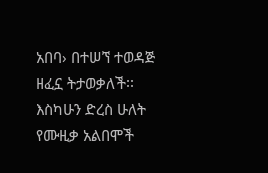አበባ› በተሠኘ ተወዳጅ ዘፈኗ ትታወቃለች፡፡ እስካሁን ድረስ ሁለት የሙዚቃ አልበሞች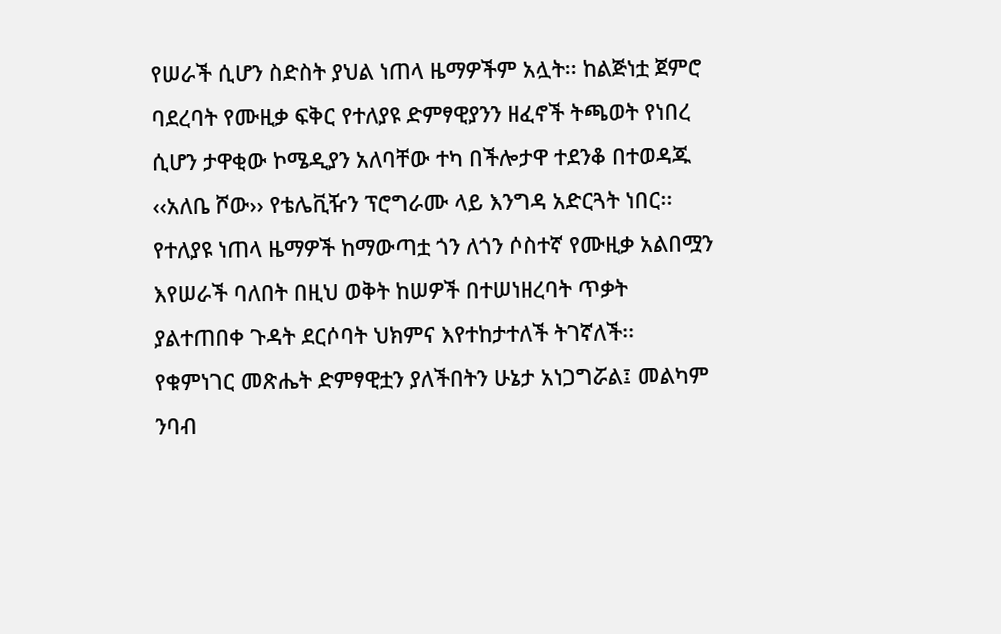የሠራች ሲሆን ስድስት ያህል ነጠላ ዜማዎችም አሏት፡፡ ከልጅነቷ ጀምሮ ባደረባት የሙዚቃ ፍቅር የተለያዩ ድምፃዊያንን ዘፈኖች ትጫወት የነበረ ሲሆን ታዋቂው ኮሜዲያን አለባቸው ተካ በችሎታዋ ተደንቆ በተወዳጁ ‹‹አለቤ ሾው›› የቴሌቪዥን ፕሮግራሙ ላይ እንግዳ አድርጓት ነበር፡፡ የተለያዩ ነጠላ ዜማዎች ከማውጣቷ ጎን ለጎን ሶስተኛ የሙዚቃ አልበሟን እየሠራች ባለበት በዚህ ወቅት ከሠዎች በተሠነዘረባት ጥቃት ያልተጠበቀ ጉዳት ደርሶባት ህክምና እየተከታተለች ትገኛለች፡፡ የቁምነገር መጽሔት ድምፃዊቷን ያለችበትን ሁኔታ አነጋግሯል፤ መልካም ንባብ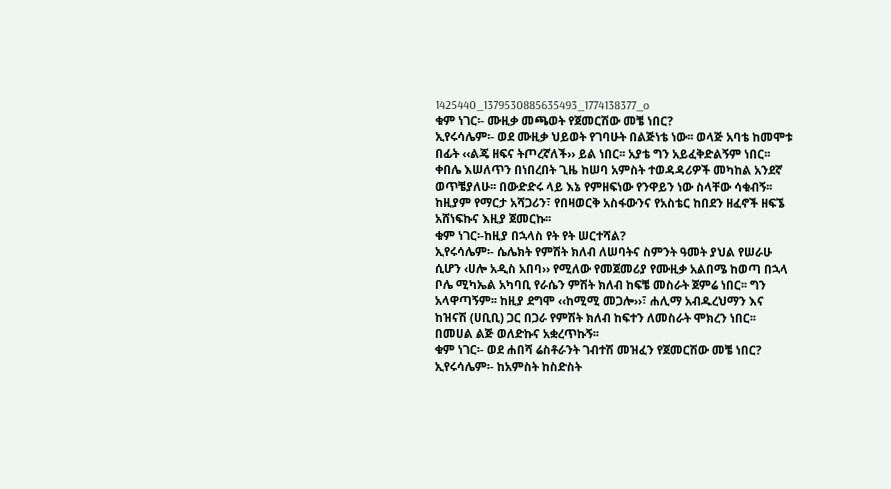1425440_1379530885635493_1774138377_o
ቁም ነገር፡- ሙዚቃ መጫወት የጀመርሽው መቼ ነበር?
ኢየሩሳሌም፡- ወደ ሙዚቃ ህይወት የገባሁት በልጅነቴ ነው፡፡ ወላጅ አባቴ ከመሞቱ በፊት ‹‹ልጄ ዘፍና ትጦረኛለች›› ይል ነበር፡፡ አያቴ ግን አይፈቅድልኝም ነበር፡፡ ቀበሌ እሠለጥን በነበረበት ጊዜ ከሠባ አምስት ተወዳዳሪዎች መካከል አንደኛ ወጥቼያለሁ፡፡ በውድድሩ ላይ እኔ የምዘፍነው የንዋይን ነው ስላቸው ሳቁብኝ፡፡ ከዚያም የማርታ አሻጋሪን፣ የበዛወርቅ አስፋውንና የአስቴር ከበደን ዘፈኖች ዘፍኜ አሸነፍኩና እዚያ ጀመርኩ፡፡
ቁም ነገር፡-ከዚያ በኋላስ የት የት ሠርተሻል?
ኢየሩሳሌም፡- ሴሌክት የምሽት ክለብ ለሠባትና ስምንት ዓመት ያህል የሠራሁ ሲሆን ‹ሀሎ አዲስ አበባ›› የሚለው የመጀመሪያ የሙዚቃ አልበሜ ከወጣ በኋላ ቦሌ ሚካኤል አካባቢ የራሴን ምሽት ክለብ ከፍቼ መስራት ጀምሬ ነበር፡፡ ግን አላዋጣኝም፡፡ ከዚያ ደግሞ ‹‹ከሚሚ መጋሎ››፣ ሐሊማ አብዱረህማን እና ከዝናሽ (ሀቢቢ) ጋር በጋራ የምሽት ክለብ ከፍተን ለመስራት ሞክረን ነበር፡፡ በመሀል ልጅ ወለድኩና አቋረጥኩኝ፡፡
ቁም ነገር፡- ወደ ሐበሻ ሬስቶራንት ገብተሽ መዝፈን የጀመርሽው መቼ ነበር?
ኢየሩሳሌም፡- ከአምስት ከስድስት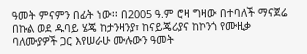ዓመት ምናምን በፊት ነው፡፡ በ2005 ዓ.ም ሮዛ ግዛው በተባለች ማናጀሬ በኩል ወደ ዱባይ ሄጄ ከታንዛንያ፣ ከናይጄሪያና ከኮንጎ የሙዚቃ ባለሙያዎች ጋር እየሠራሁ ሙሉውን ዓመት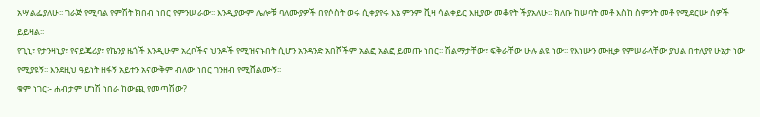አሣልፌያለሁ፡፡ ገራጅ የሚባል የምሽት ክበብ ነበር የምንሠራው፡፡ እንዲያውም ሌሎቹ ባለሙያዎች በየሶስት ወሩ ሲቀያየሩ እኔ ምንም ቪዛ ሳልቀይር እዚያው መቆየት ችያአለሁ፡፡ ክለቡ ከሠባት መቶ እስከ ስምንት መቶ የሚደርሡ ሰዎች ይይዛል፡፡
የጊኒ፣ የታንዛኒያ፣ የናይጄሪያ፣ የኬንያ ዜጎች እንዲሁም አረቦችና ህንዶች የሚዝናኑበት ሲሆን አንዳንድ አበሾችም አልፎ አልፎ ይመጡ ነበር፡፡ ሽልማታቸው፣ ፍቅራቸው ሁሉ ልዩ ነው፡፡ የእነሡን ሙዚቃ የምሠራላቸው ያህል በተለያየ ሁኔታ ነው የሚያዩኝ፡፡ እንደዚህ ዓይነት ዘፋኝ አይተን አናውቅም ብለው ነበር ገንዘብ የሚሸልሙኝ፡፡
ቁም ነገር፡- ሐብታም ሆነሽ ነበራ ከውጪ የመጣሽው?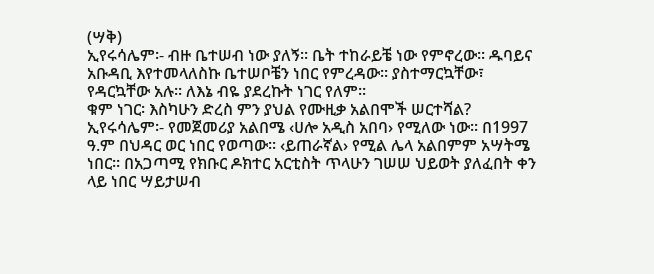(ሣቅ)
ኢየሩሳሌም፡- ብዙ ቤተሠብ ነው ያለኝ፡፡ ቤት ተከራይቼ ነው የምኖረው፡፡ ዱባይና አቡዳቢ እየተመላለስኩ ቤተሠቦቼን ነበር የምረዳው፡፡ ያስተማርኳቸው፣ የዳርኳቸው አሉ፡፡ ለእኔ ብዬ ያደረኩት ነገር የለም፡፡
ቁም ነገር፡ እስካሁን ድረስ ምን ያህል የሙዚቃ አልበሞች ሠርተሻል?
ኢየሩሳሌም፡- የመጀመሪያ አልበሜ ‹ሀሎ አዲስ አበባ› የሚለው ነው፡፡ በ1997 ዓ.ም በህዳር ወር ነበር የወጣው፡፡ ‹ይጠራኛል› የሚል ሌላ አልበምም አሣትሜ ነበር፡፡ በአጋጣሚ የክቡር ዶክተር አርቲስት ጥላሁን ገሠሠ ህይወት ያለፈበት ቀን ላይ ነበር ሣይታሠብ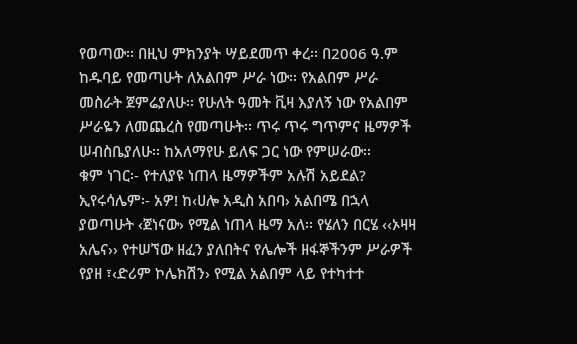የወጣው፡፡ በዚህ ምክንያት ሣይደመጥ ቀረ፡፡ በ2006 ዓ.ም ከዱባይ የመጣሁት ለአልበም ሥራ ነው፡፡ የአልበም ሥራ መስራት ጀምሬያለሁ፡፡ የሁለት ዓመት ቪዛ እያለኝ ነው የአልበም ሥራዬን ለመጨረስ የመጣሁት፡፡ ጥሩ ጥሩ ግጥምና ዜማዎች ሠብስቤያለሁ፡፡ ከአለማየሁ ይለፍ ጋር ነው የምሠራው፡፡
ቁም ነገር፡- የተለያዩ ነጠላ ዜማዎችም አሉሽ አይደል?
ኢየሩሳሌም፡- አዎ! ከ‹ሀሎ አዲስ አበባ› አልበሜ በኋላ ያወጣሁት ‹ጀነናው› የሚል ነጠላ ዜማ አለ፡፡ የሄለን በርሄ ‹‹ኦዛዛ አሌና›› የተሠኘው ዘፈን ያለበትና የሌሎች ዘፋኞችንም ሥራዎች የያዘ ፣‹ድሪም ኮሌክሽን› የሚል አልበም ላይ የተካተተ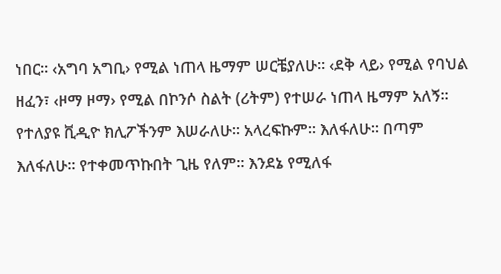ነበር፡፡ ‹አግባ አግቢ› የሚል ነጠላ ዜማም ሠርቼያለሁ፡፡ ‹ደቅ ላይ› የሚል የባህል ዘፈን፣ ‹ዞማ ዞማ› የሚል በኮንሶ ስልት (ሪትም) የተሠራ ነጠላ ዜማም አለኝ፡፡ የተለያዩ ቪዲዮ ክሊፖችንም እሠራለሁ፡፡ አላረፍኩም፡፡ እለፋለሁ፡፡ በጣም እለፋለሁ፡፡ የተቀመጥኩበት ጊዜ የለም፡፡ እንደኔ የሚለፋ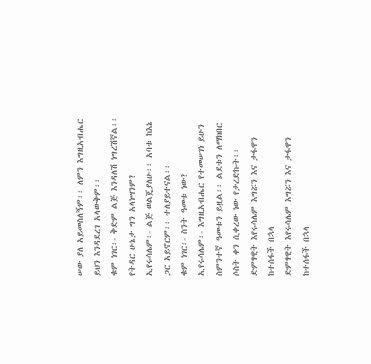ሠው ያለ አይመስለኝም፡፡ ለምን እግዚአብሔር ይህን እንዳደረገ አላውቅም፡፡
ቁም ነገር፡- ቅድም ልጅ እንዳለሽ ነግረሽኛል፡፡ የትዳር ሁኔታ ግን አላነሣንም?
ኢየሩሳሌም፡- ልጅ ወልጄያለሁ፡፡ አባቱ ከእኔ ጋር አይኖርም፡፡ ተለያይተናል፡፡
ቁም ነገር፡- ስንት ዓመቱ ነው?
ኢየሩሳሌም፡- እግዚአብሔር የተመሠገነ ይሁን ስምንተኛ ዓመቱን ይዟል፡፡ ልደቱን ለማክበር ሶስት ቀን ሲቀረው ነው የታረድኩት፡፡
ድምፃዊት እየሩሳሌም እግሯን እና ታፋዋን ከተሰፋች በኋላ
ድምፃዊት እየሩሳሌም እግሯን እና ታፋዋን ከተሰፋች በኋላ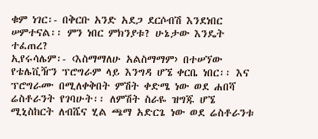ቁም ነገር፡- በቅርቡ አንድ አደጋ ደርሶብሽ እንደነበር ሠምተናል፡፡ ምን ነበር ምክንያቱ? ሁኔታው እንዴት ተፈጠረ?
ኢየሩሳሌም፡- ‹እስማማለሁ አልስማማም› በተሠኘው የቴሌቪዥን ፕሮግራም ላይ እንግዳ ሆኜ ቀርቤ ነበር፡፡ እና ፕሮግራሙ በሚለቀቅበት ምሽት ቀድሜ ነው ወደ ሐበሻ ሬስቶራንት የገባሁት፡፡ ለምሽት ስራዬ ዝግጁ ሆኜ ሚኒስከርት ለብሼና ሂል ጫማ አድርጌ ነው ወደ ሬስቶራንቱ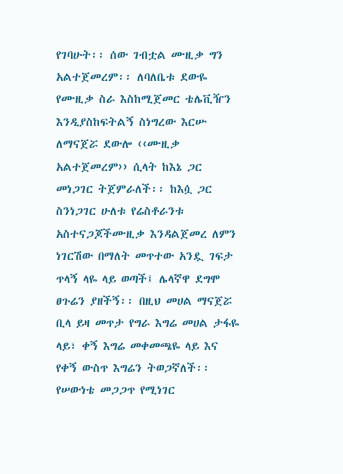የገባሁት፡፡ ሰው ገብቷል ሙዚቃ ግን አልተጀመረም፡፡ ለባለቤቱ ደውዬ የሙዚቃ ስራ እስከሚጀመር ቴሌቪዥን እንዲያስከፍትልኝ ስነግረው እርሡ ለማናጀሯ ደውሎ ‹‹ሙዚቃ አልተጀመረም›› ሲላት ከእኔ ጋር መነጋገር ትጀምራለች፡፡ ከእሷ ጋር ስንነጋገር ሁለቱ የሬስቶራንቱ አስተናጋጆችሙዚቃ እንዳልጀመረ ለምን ነገርሽው በማለት መጥተው አንዷ ገፍታ ጥላኝ ላዬ ላይ ወጣች፤ ሌላኛዋ ደግሞ ፀጉሬን ያዘችኝ፡፡ በዚህ መሀል ማናጀሯ ቢላ ይዛ መጥታ የግራ እግሬ መሀል ታፋዬ ላይ፣ ቀኝ እግሬ መቀመጫዬ ላይ እና የቀኝ ውስጥ እግሬን ትወጋኛለች፡፡ የሠውነቴ መጋጋጥ የሚነገር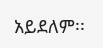አይደለም፡፡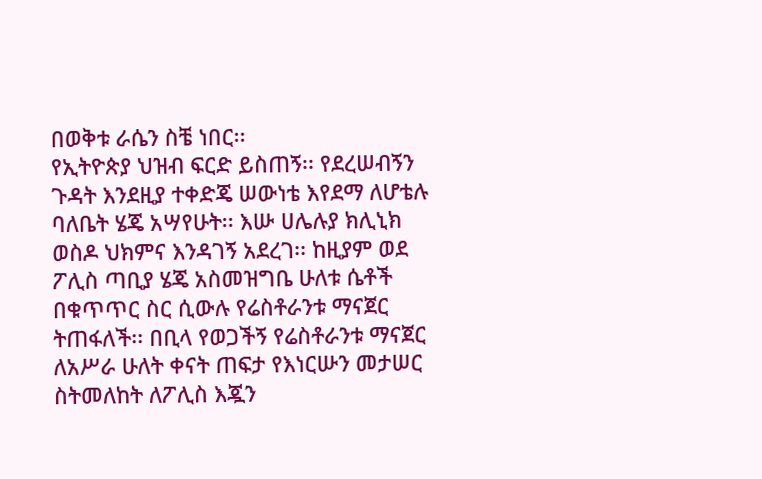በወቅቱ ራሴን ስቼ ነበር፡፡
የኢትዮጵያ ህዝብ ፍርድ ይስጠኝ፡፡ የደረሠብኝን ጉዳት እንደዚያ ተቀድጄ ሠውነቴ እየደማ ለሆቴሉ ባለቤት ሄጄ አሣየሁት፡፡ እሡ ሀሌሉያ ክሊኒክ ወስዶ ህክምና እንዳገኝ አደረገ፡፡ ከዚያም ወደ ፖሊስ ጣቢያ ሄጄ አስመዝግቤ ሁለቱ ሴቶች በቁጥጥር ስር ሲውሉ የሬስቶራንቱ ማናጀር ትጠፋለች፡፡ በቢላ የወጋችኝ የሬስቶራንቱ ማናጀር ለአሥራ ሁለት ቀናት ጠፍታ የእነርሡን መታሠር ስትመለከት ለፖሊስ እጇን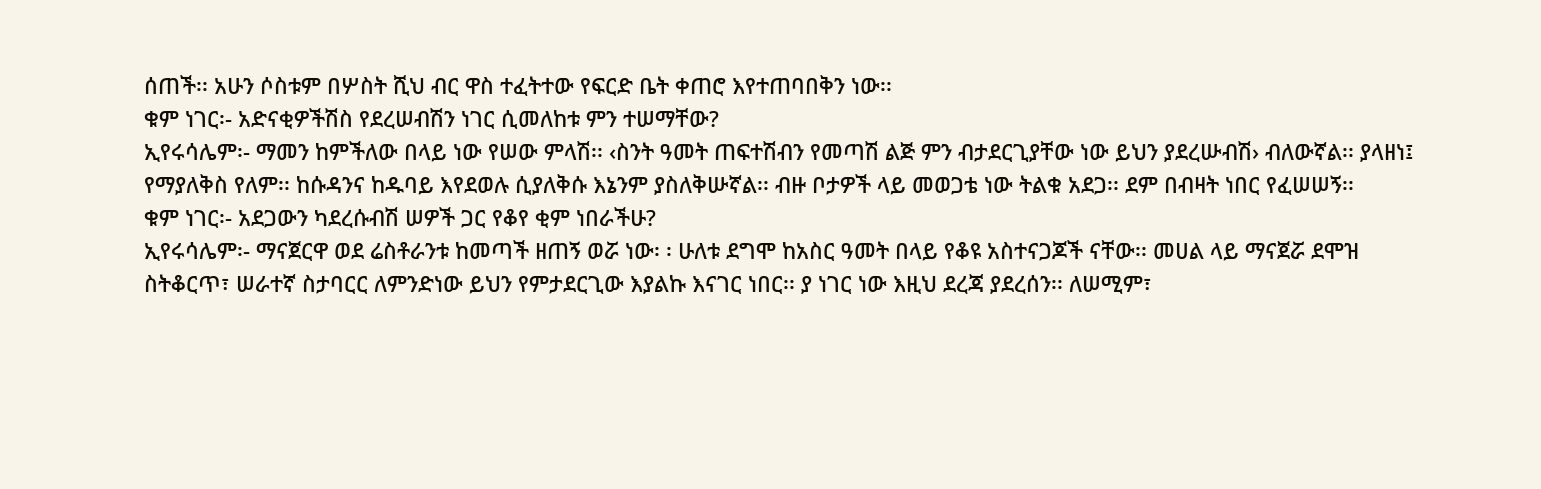ሰጠች፡፡ አሁን ሶስቱም በሦስት ሺህ ብር ዋስ ተፈትተው የፍርድ ቤት ቀጠሮ እየተጠባበቅን ነው፡፡
ቁም ነገር፡- አድናቂዎችሽስ የደረሠብሽን ነገር ሲመለከቱ ምን ተሠማቸው?
ኢየሩሳሌም፡- ማመን ከምችለው በላይ ነው የሠው ምላሽ፡፡ ‹ስንት ዓመት ጠፍተሽብን የመጣሽ ልጅ ምን ብታደርጊያቸው ነው ይህን ያደረሡብሽ› ብለውኛል፡፡ ያላዘነ፤ የማያለቅስ የለም፡፡ ከሱዳንና ከዱባይ እየደወሉ ሲያለቅሱ እኔንም ያስለቅሡኛል፡፡ ብዙ ቦታዎች ላይ መወጋቴ ነው ትልቁ አደጋ፡፡ ደም በብዛት ነበር የፈሠሠኝ፡፡
ቁም ነገር፡- አደጋውን ካደረሱብሽ ሠዎች ጋር የቆየ ቂም ነበራችሁ?
ኢየሩሳሌም፡- ማናጀርዋ ወደ ሬስቶራንቱ ከመጣች ዘጠኝ ወሯ ነው፡ ፡ ሁለቱ ደግሞ ከአስር ዓመት በላይ የቆዩ አስተናጋጆች ናቸው፡፡ መሀል ላይ ማናጀሯ ደሞዝ ስትቆርጥ፣ ሠራተኛ ስታባርር ለምንድነው ይህን የምታደርጊው እያልኩ እናገር ነበር፡፡ ያ ነገር ነው እዚህ ደረጃ ያደረሰን፡፡ ለሠሚም፣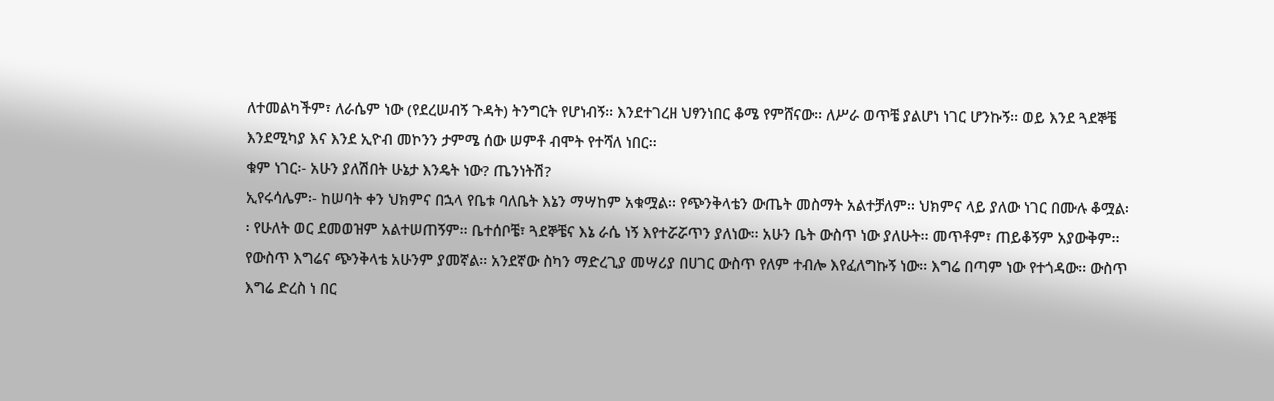ለተመልካችም፣ ለራሴም ነው (የደረሠብኝ ጉዳት) ትንግርት የሆነብኝ፡፡ እንደተገረዘ ህፃንነበር ቆሜ የምሸናው፡፡ ለሥራ ወጥቼ ያልሆነ ነገር ሆንኩኝ፡፡ ወይ እንደ ጓደኞቼ እንደሚካያ እና እንደ ኢዮብ መኮንን ታምሜ ሰው ሠምቶ ብሞት የተሻለ ነበር፡፡
ቁም ነገር፡- አሁን ያለሽበት ሁኔታ እንዴት ነው? ጤንነትሽ?
ኢየሩሳሌም፡- ከሠባት ቀን ህክምና በኋላ የቤቱ ባለቤት እኔን ማሣከም አቁሟል፡፡ የጭንቅላቴን ውጤት መስማት አልተቻለም፡፡ ህክምና ላይ ያለው ነገር በሙሉ ቆሟል፡፡ የሁለት ወር ደመወዝም አልተሠጠኝም፡፡ ቤተሰቦቼ፣ ጓደኞቼና እኔ ራሴ ነኝ እየተሯሯጥን ያለነው፡፡ አሁን ቤት ውስጥ ነው ያለሁት፡፡ መጥቶም፣ ጠይቆኝም አያውቅም፡፡ የውስጥ እግሬና ጭንቅላቴ አሁንም ያመኛል፡፡ አንደኛው ስካን ማድረጊያ መሣሪያ በሀገር ውስጥ የለም ተብሎ እየፈለግኩኝ ነው፡፡ እግሬ በጣም ነው የተጎዳው፡፡ ውስጥ እግሬ ድረስ ነ በር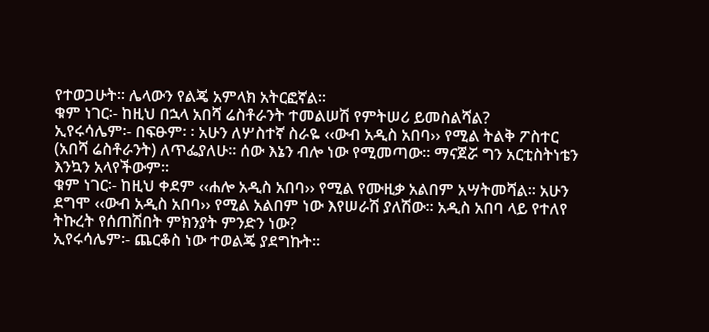የተወጋሁት፡፡ ሌላውን የልጄ አምላክ አትርፎኛል፡፡
ቁም ነገር፡- ከዚህ በኋላ አበሻ ሬስቶራንት ተመልሠሽ የምትሠሪ ይመስልሻል?
ኢየሩሳሌም፡- በፍፁም፡ ፡ አሁን ለሦስተኛ ስራዬ ‹‹ውብ አዲስ አበባ›› የሚል ትልቅ ፖስተር (አበሻ ሬስቶራንት) ለጥፌያለሁ፡፡ ሰው እኔን ብሎ ነው የሚመጣው፡፡ ማናጀሯ ግን አርቲስትነቴን እንኳን አላየችውም፡፡
ቁም ነገር፡- ከዚህ ቀደም ‹‹ሐሎ አዲስ አበባ›› የሚል የሙዚቃ አልበም አሣትመሻል፡፡ አሁን ደግሞ ‹‹ውብ አዲስ አበባ›› የሚል አልበም ነው እየሠራሽ ያለሽው፡፡ አዲስ አበባ ላይ የተለየ ትኩረት የሰጠሽበት ምክንያት ምንድን ነው?
ኢየሩሳሌም፡- ጨርቆስ ነው ተወልጄ ያደግኩት፡፡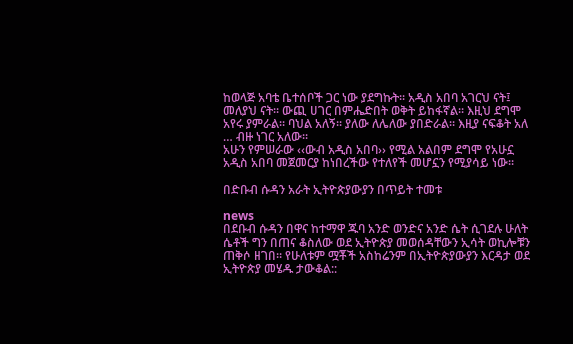ከወላጅ አባቴ ቤተሰቦች ጋር ነው ያደግኩት፡፡ አዲስ አበባ አገርህ ናት፤ መለያህ ናት፡፡ ውጪ ሀገር በምሔድበት ወቅት ይከፋኛል፡፡ እዚህ ደግሞ አየሩ ያምራል፡፡ ባህል አለኝ፡፡ ያለው ለሌለው ያበድራል፡፡ እዚያ ናፍቆት አለ … ብዙ ነገር አለው፡፡
አሁን የምሠራው ‹‹ውብ አዲስ አበባ›› የሚል አልበም ደግሞ የአሁኗ አዲስ አበባ መጀመርያ ከነበረችው የተለየች መሆኗን የሚያሳይ ነው፡፡

በድቡብ ሱዳን አራት ኢትዮጵያውያን በጥይት ተመቱ

news
በደቡብ ሱዳን በዋና ከተማዋ ጁባ አንድ ወንድና አንድ ሴት ሲገደሉ ሁለት ሴቶች ግን በጠና ቆስለው ወደ ኢትዮጵያ መወሰዳቸውን ኢሳት ወኪሎቹን ጠቅሶ ዘገበ። የሁለቱም ሟቾች አስከሬንም በኢትዮጵያውያን እርዳታ ወደ ኢትዮጵያ መሄዱ ታውቆል::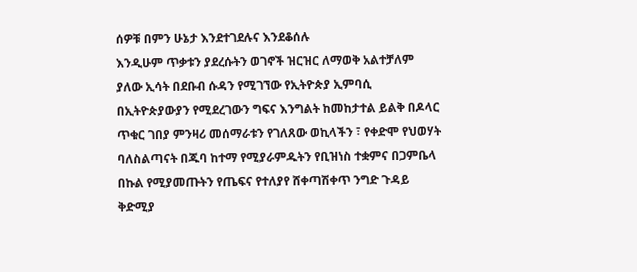ሰዎቹ በምን ሁኔታ እንደተገደሉና እንደቆሰሉ
እንዲሁም ጥቃቱን ያደረሱትን ወገኖች ዝርዝር ለማወቅ አልተቻለም ያለው ኢሳት በደቡብ ሱዳን የሚገኘው የኢትዮጵያ ኢምባሲ በኢትዮጵያውያን የሚደረገውን ግፍና እንግልት ከመከታተል ይልቅ በዶላር ጥቁር ገበያ ምንዛሪ መሰማራቱን የገለጸው ወኪላችን ፣ የቀድሞ የህወሃት ባለስልጣናት በጁባ ከተማ የሚያራምዱትን የቢዝነስ ተቋምና በጋምቤላ በኩል የሚያመጡትን የጤፍና የተለያየ ሸቀጣሽቀጥ ንግድ ጉዳይ ቅድሚያ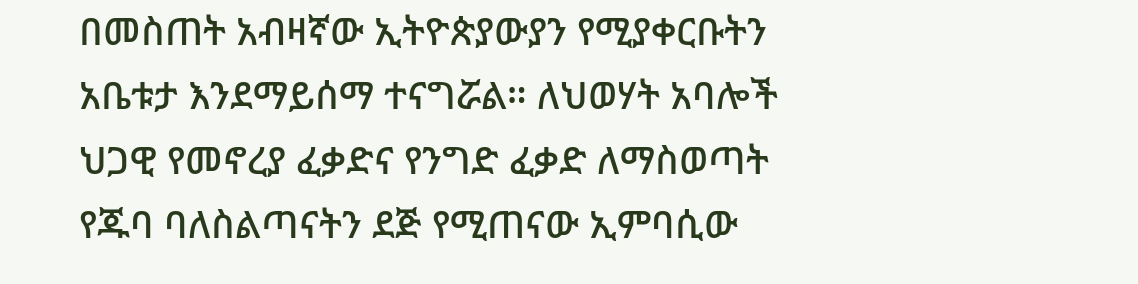በመስጠት አብዛኛው ኢትዮጵያውያን የሚያቀርቡትን አቤቱታ እንደማይሰማ ተናግሯል። ለህወሃት አባሎች ህጋዊ የመኖረያ ፈቃድና የንግድ ፈቃድ ለማስወጣት የጁባ ባለስልጣናትን ደጅ የሚጠናው ኢምባሲው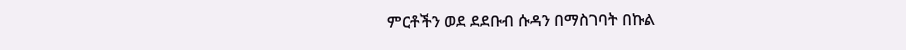ምርቶችን ወደ ደደቡብ ሱዳን በማስገባት በኩል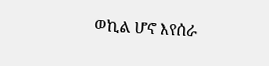ወኪል ሆኖ እየሰራ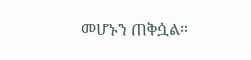መሆኑን ጠቅሷል።